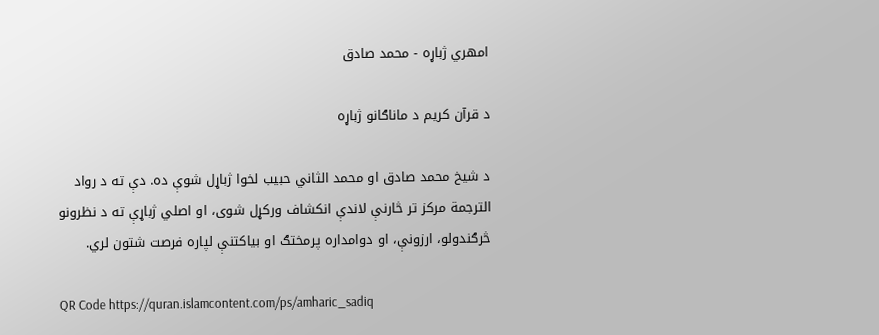امهري ژباړه - محمد صادق

د قرآن کریم د ماناګانو ژباړه

د شیخ محمد صادق او محمد الثاني حبيب لخوا ژباړل شوې ده. دې ته د رواد الترجمة مرکز تر څارنې لاندې انکشاف ورکړل شوی، او اصلي ژباړې ته د نظرونو څرګندولو، ارزونې، او دوامداره پرمختګ او بیاکتنې لپاره فرصت شتون لري.

QR Code https://quran.islamcontent.com/ps/amharic_sadiq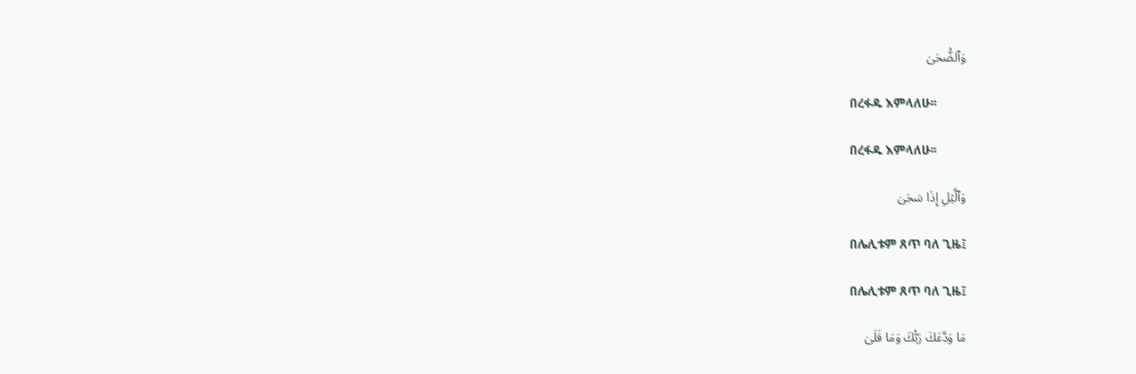وَٱلضُّحَىٰ

በረፋዱ እምላለሁ፡፡

በረፋዱ እምላለሁ፡፡

وَٱلَّيۡلِ إِذَا سَجَىٰ

በሌሊቱም ጸጥ ባለ ጊዜ፤

በሌሊቱም ጸጥ ባለ ጊዜ፤

مَا وَدَّعَكَ رَبُّكَ وَمَا قَلَىٰ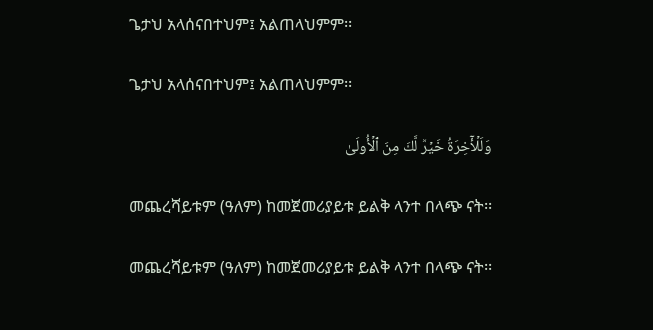ጌታህ አላሰናበተህም፤ አልጠላህምም፡፡

ጌታህ አላሰናበተህም፤ አልጠላህምም፡፡

وَلَلۡأٓخِرَةُ خَيۡرٞ لَّكَ مِنَ ٱلۡأُولَىٰ

መጨረሻይቱም (ዓለም) ከመጀመሪያይቱ ይልቅ ላንተ በላጭ ናት፡፡

መጨረሻይቱም (ዓለም) ከመጀመሪያይቱ ይልቅ ላንተ በላጭ ናት፡፡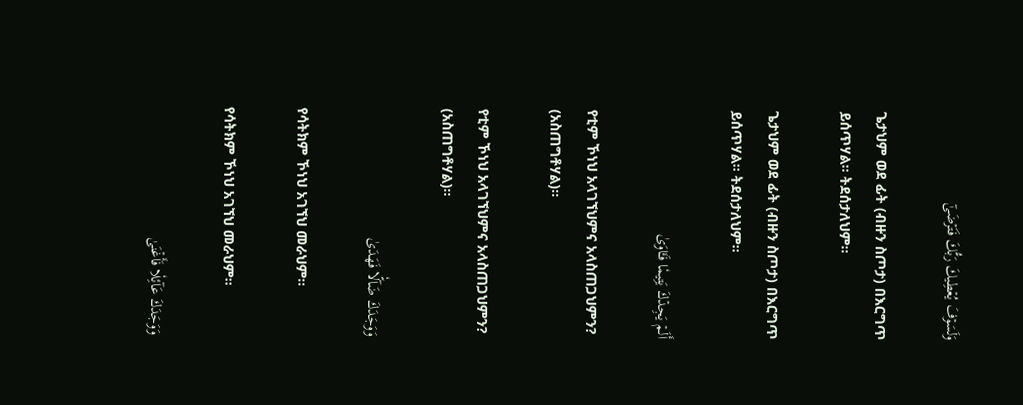وَلَسَوۡفَ يُعۡطِيكَ رَبُّكَ فَتَرۡضَىٰٓ

ጌታህም ወደ ፊት (ብዙን ስጦታ) በእርግጥ ይሰጥሃል፡፡ ትደሰታለህም፡፡

ጌታህም ወደ ፊት (ብዙን ስጦታ) በእርግጥ ይሰጥሃል፡፡ ትደሰታለህም፡፡

أَلَمۡ يَجِدۡكَ يَتِيمٗا فَـَٔاوَىٰ

የቲም ኾነህ አላገኘህምና አላስጠጋህምን? (አስጠግቶሃል)፡፡

የቲም ኾነህ አላገኘህምና አላስጠጋህምን? (አስጠግቶሃል)፡፡

وَوَجَدَكَ ضَآلّٗا فَهَدَىٰ

የሳትክም ኾነህ አገኘህ መራህም፡፡

የሳትክም ኾነህ አገኘህ መራህም፡፡

وَوَجَدَكَ عَآئِلٗا فَأَغۡنَىٰ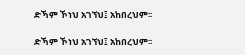ድኻም ኾነህ አገኘህ፤ አከበረህም፡፡

ድኻም ኾነህ አገኘህ፤ አከበረህም፡፡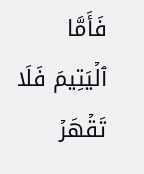فَأَمَّا ٱلۡيَتِيمَ فَلَا تَقۡهَرۡ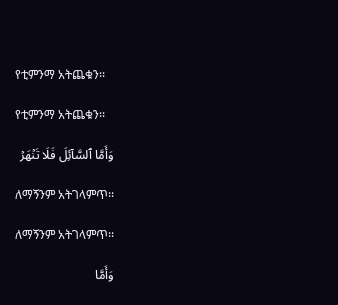የቲምንማ አትጨቁን፡፡

የቲምንማ አትጨቁን፡፡

وَأَمَّا ٱلسَّآئِلَ فَلَا تَنۡهَرۡ

ለማኝንም አትገላምጥ፡፡

ለማኝንም አትገላምጥ፡፡

وَأَمَّا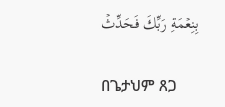بِنِعۡمَةِ رَبِّكَ فَحَدِّثۡ

በጌታህም ጸጋ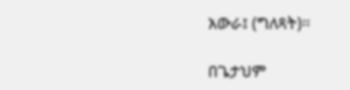አውራ፤ (ግለጻት)፡፡

በጌታህም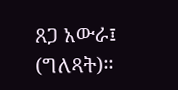ጸጋ አውራ፤ (ግለጻት)፡፡